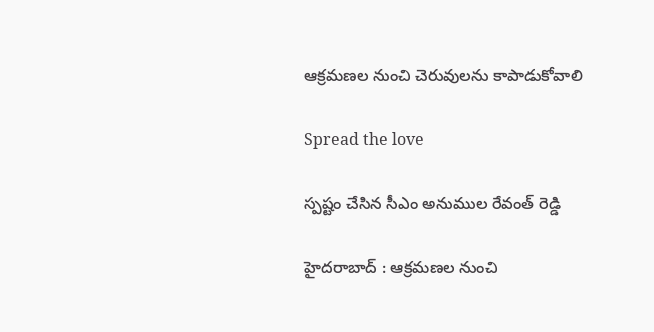ఆక్ర‌మ‌ణ‌ల నుంచి చెరువుల‌ను కాపాడుకోవాలి

Spread the love

స్ప‌ష్టం చేసిన సీఎం అనుముల రేవంత్ రెడ్డి

హైద‌రాబాద్ : ఆక్ర‌మ‌ణ‌ల నుంచి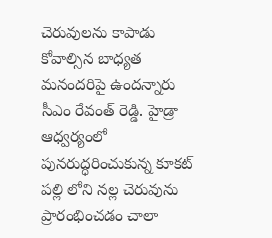చెరువుల‌ను కాపాడు కోవాల్సిన బాధ్య‌త మ‌నంద‌రిపై ఉంద‌న్నారు సీఎం రేవంత్ రెడ్డి. హైడ్రా ఆధ్వర్యంలో పునరుద్ధరించుకున్న కూకట్ పల్లి లోని నల్ల చెరువును ప్రారంభించడం చాలా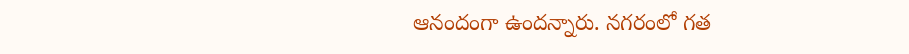ఆనందంగా ఉందన్నారు. నగరంలో గత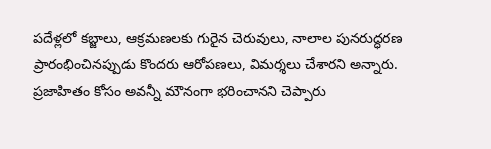పదేళ్లలో కబ్జాలు, ఆక్రమణలకు గురైన చెరువులు, నాలాల పునరుద్ధరణ ప్రారంభించినప్పుడు కొందరు ఆరోపణలు, విమర్శలు చేశారని అన్నారు. ప్రజాహితం కోసం అవన్నీ మౌనంగా భరించాన‌ని చెప్పారు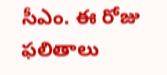సీఎం. ఈ రోజు ఫలితాలు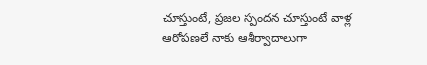చూస్తుంటే, ప్రజల స్పందన చూస్తుంటే వాళ్ల ఆరోపణలే నాకు ఆశీర్వాదాలుగా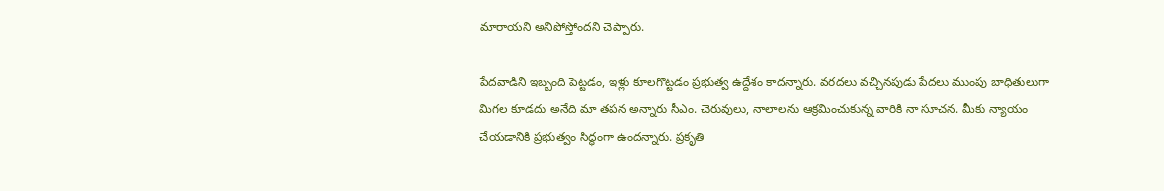మారాయని అనిపోస్తోంద‌ని చెప్పారు.

పేదవాడిని ఇబ్బంది పెట్టడం, ఇళ్లు కూలగొట్టడం ప్రభుత్వ ఉద్దేశం కాదన్నారు. వరదలు వచ్చినపుడు పేదలు ముంపు బాధితులుగా మిగల కూడదు అనేది మా తపన అన్నారు సీఎం. చెరువులు, నాలాలను ఆక్రమించుకున్న వారికి నా సూచన. మీకు న్యాయం చేయడానికి ప్రభుత్వం సిద్ధంగా ఉందన్నారు. ప్రకృతి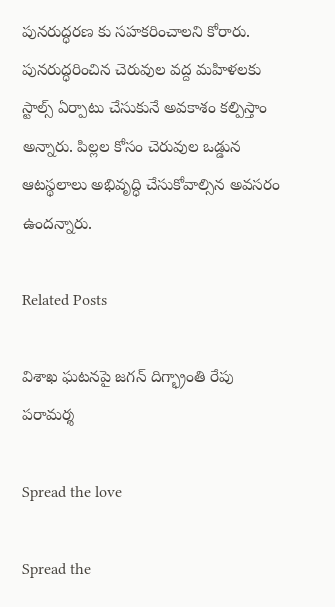పునరుద్ధరణ కు సహకరించాలని కోరారు. పునరుద్ధరించిన చెరువుల వద్ద మహిళలకు స్టాల్స్ ఏర్పాటు చేసుకునే అవకాశం కల్పిస్తాం అన్నారు. పిల్లల కోసం చెరువుల ఒడ్డున ఆటస్థలాలు అభివృద్ధి చేసుకోవాల్సిన అవసరం ఉందన్నారు.

Related Posts

విశాఖ ఘ‌ట‌న‌పై జ‌గ‌న్ దిగ్భ్రాంతి రేపు ప‌రామ‌ర్శ‌

Spread the love

Spread the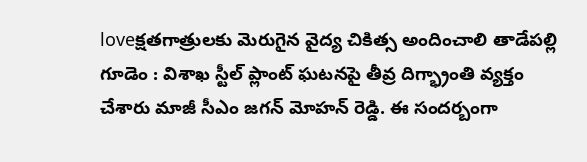loveక్ష‌త‌గాత్రుల‌కు మెరుగైన వైద్య చికిత్స అందించాలి తాడేప‌ల్లి గూడెం : విశాఖ స్టీల్ ప్లాంట్ ఘ‌ట‌న‌పై తీవ్ర దిగ్భ్రాంతి వ్య‌క్తం చేశారు మాజీ సీఎం జ‌గ‌న్ మోహ‌న్ రెడ్డి. ఈ సంద‌ర్బంగా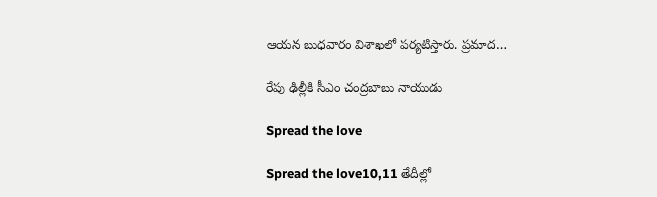ఆయ‌న బుధ‌వారం విశాఖ‌లో ప‌ర్య‌టిస్తారు. ప్రమాద…

రేపు ఢిల్లీకి సీఎం చంద్రబాబు నాయుడు

Spread the love

Spread the love10,11 తేదీల్లో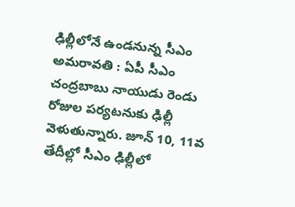ఢిల్లీలోనే ఉండనున్న సీఎం అమరావతి : ఏపీ సీఎం చంద్రబాబు నాయుడు రెండు రోజుల పర్యటనుకు ఢిల్లీ వెళుతున్నారు. జూన్ 10, 11వ తేదీల్లో సీఎం ఢిల్లీలో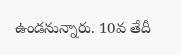ఉండనున్నారు. 10వ తేదీ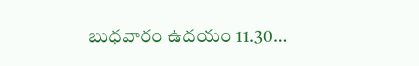బుధవారం ఉదయం 11.30…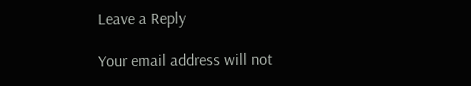Leave a Reply

Your email address will not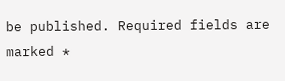be published. Required fields are marked *